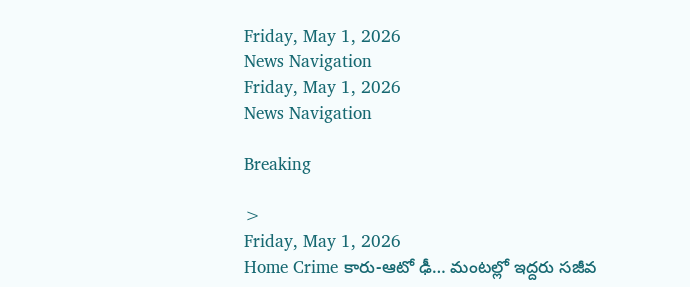Friday, May 1, 2026
News Navigation
Friday, May 1, 2026
News Navigation

Breaking

>
Friday, May 1, 2026
Home Crime కారు-ఆటో ఢీ… మంటల్లో ఇద్దరు సజీవ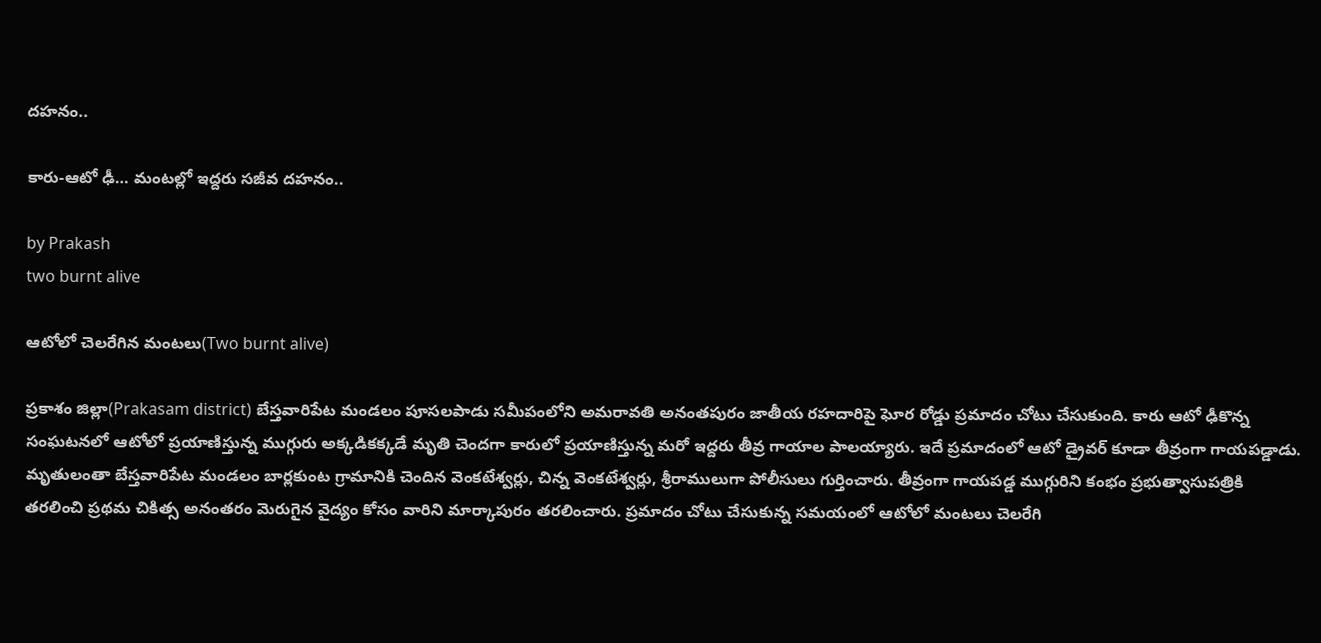దహనం..

కారు-ఆటో ఢీ… మంటల్లో ఇద్దరు సజీవ దహనం..

by Prakash
two burnt alive

ఆటోలో చెలరేగిన మంటలు(Two burnt alive)

ప్రకాశం జిల్లా(Prakasam district) బేస్తవారిపేట మండలం పూసలపాడు సమీపంలోని అమరావతి అనంతపురం జాతీయ రహదారిపై ఘోర రోడ్డు ప్రమాదం చోటు చేసుకుంది. కారు ఆటో ఢీకొన్న సంఘటనలో ఆటోలో ప్రయాణిస్తున్న ముగ్గురు అక్కడికక్కడే మృతి చెందగా కారులో ప్రయాణిస్తున్న మరో ఇద్దరు తీవ్ర గాయాల పాలయ్యారు. ఇదే ప్రమాదంలో ఆటో డ్రైవర్ కూడా తీవ్రంగా గాయపడ్డాడు. మృతులంతా బేస్తవారిపేట మండలం బార్లకుంట గ్రామానికి చెందిన వెంకటేశ్వర్లు, చిన్న వెంకటేశ్వర్లు, శ్రీరాములుగా పోలీసులు గుర్తించారు. తీవ్రంగా గాయపడ్డ ముగ్గురిని కంభం ప్రభుత్వాసుపత్రికి తరలించి ప్రథమ చికిత్స అనంతరం మెరుగైన వైద్యం కోసం వారిని మార్కాపురం తరలించారు. ప్రమాదం చోటు చేసుకున్న సమయంలో ఆటోలో మంటలు చెలరేగి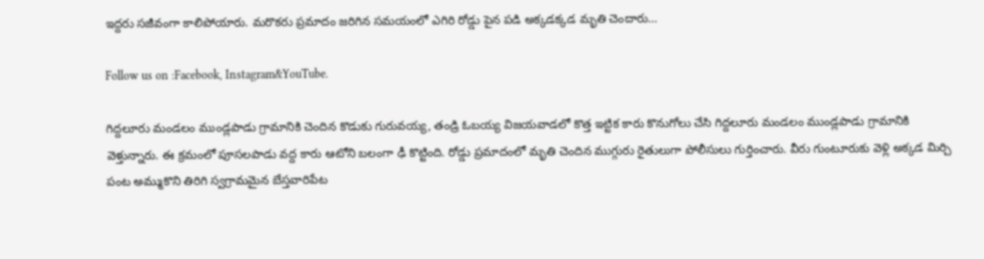ఇద్దరు సజీవంగా కాలిపోయారు. మరొకరు ప్రమాదం జరిగిన సమయంలో ఎగిరి రోడ్డు పైన పడి అక్కడక్కడ మృతి చెందారు…

Follow us on :Facebook, Instagram&YouTube.

గిద్దలూరు మండలం ముండ్లపాడు గ్రామానికి చెందిన కొడుకు గురువయ్య, తండ్రి ఓబయ్య విజయవాడలో కొత్త ఇట్టిక కారు కొనుగోలు చేసి గిద్దలూరు మండలం ముండ్లపాడు గ్రామానికి వెళ్తున్నారు. ఈ క్రమంలో పూసలపాడు వద్ద కారు ఆటోని బలంగా ఢీ కొట్టింది. రోడ్డు ప్రమాదంలో మృతి చెందిన ముగ్గురు రైతులుగా పోలీసులు గుర్తించారు. వీరు గుంటూరుకు వెళ్లి అక్కడ మిర్చి పంట అమ్ముకొని తిరిగి స్వగ్రామమైన బేస్తవారిపేట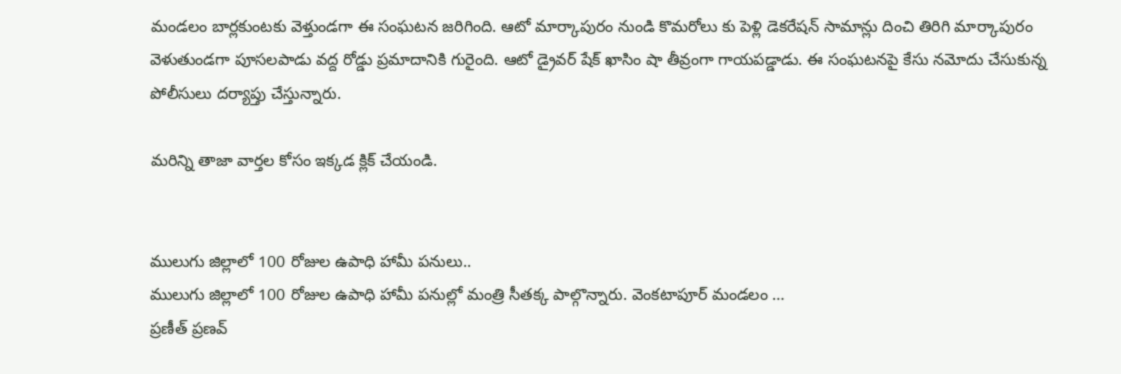మండలం బార్లకుంటకు వెళ్తుండగా ఈ సంఘటన జరిగింది. ఆటో మార్కాపురం నుండి కొమరోలు కు పెళ్లి డెకరేషన్ సామాన్లు దించి తిరిగి మార్కాపురం వెళుతుండగా పూసలపాడు వద్ద రోడ్డు ప్రమాదానికి గురైంది. ఆటో డ్రైవర్ షేక్ ఖాసిం షా తీవ్రంగా గాయపడ్డాడు. ఈ సంఘటనపై కేసు నమోదు చేసుకున్న పోలీసులు దర్యాప్తు చేస్తున్నారు.

మరిన్ని తాజా వార్తల కోసం ఇక్కడ క్లిక్ చేయండి.


ములుగు జిల్లాలో 100 రోజుల ఉపాధి హామీ పనులు..
ములుగు జిల్లాలో 100 రోజుల ఉపాధి హామీ పనుల్లో మంత్రి సీతక్క పాల్గొన్నారు. వెంకటాపూర్ మండలం …
ప్రణీత్‌ ప్రణవ్‌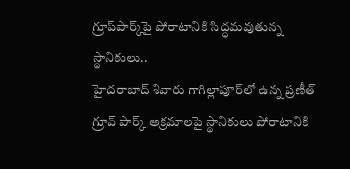గ్రూప్‌పార్క్‌పై పోరాటానికి సిద్ధమవుతున్న స్థానికులు..
హైదరాబాద్‌ శివారు గాగిల్లాపూర్‌లో ఉన్న ప్రణీత్‌ గ్రూవ్‌ పార్క్ అక్రమాలపై స్థానికులు పోరాటానికి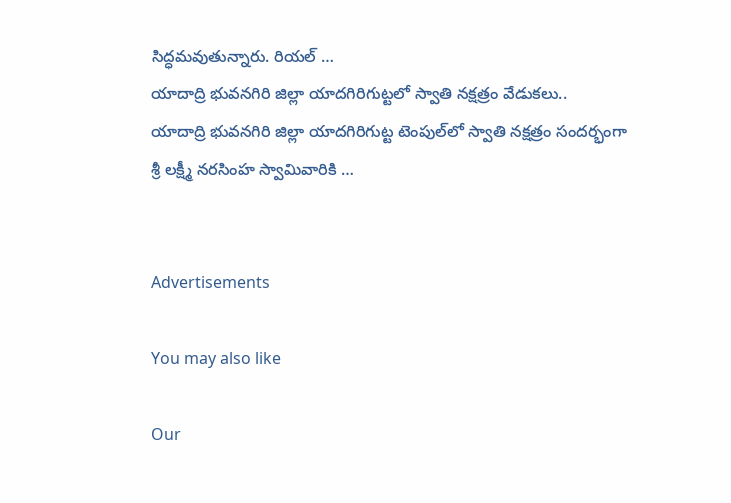సిద్ధమవుతున్నారు. రియల్‌ …
యాదాద్రి భువనగిరి జిల్లా యాదగిరిగుట్టలో స్వాతి నక్షత్రం వేడుకలు..
యాదాద్రి భువనగిరి జిల్లా యాదగిరిగుట్ట టెంపుల్‌లో స్వాతి నక్షత్రం సందర్భంగా శ్రీ లక్ష్మీ నరసింహ స్వామివారికి …


Advertisements

You may also like

Our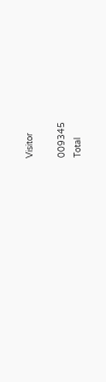Visitor

009345
Total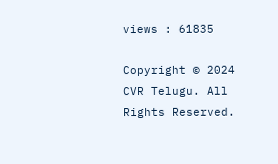views : 61835

Copyright © 2024 CVR Telugu. All Rights Reserved.